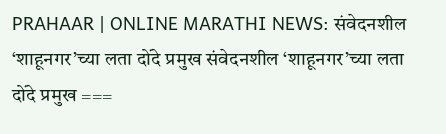PRAHAAR | ONLINE MARATHI NEWS: संवेदनशील ‘शाहूनगर’च्या लता दोंदे प्रमुख संवेदनशील ‘शाहूनगर’च्या लता दोंदे प्रमुख ===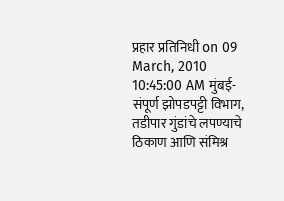प्रहार प्रतिनिधी on 09 March, 2010 10:45:00 AM मुंबई- संपूर्ण झोपडपट्टी विभाग, तडीपार गुंडांचे लपण्याचे ठिकाण आणि संमिश्र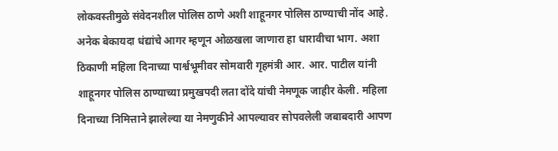लोकवस्तीमुळे संवेदनशील पोलिस ठाणे अशी शाहूनगर पोलिस ठाण्याची नोंद आहे. अनेक बेकायदा धंद्यांचे आगर म्हणून ओळखला जाणारा हा धारावीचा भाग. अशा ठिकाणी महिला दिनाच्या पार्श्वभूमीवर सोमवारी गृहमंत्री आर. आर. पाटील यांनी शाहूनगर पोलिस ठाण्याच्या प्रमुखपदी लता दोंदे यांची नेमणूक जाहीर केली. महिला दिनाच्या निमित्ताने झालेल्या या नेमणुकीने आपल्यावर सोपवलेली जबाबदारी आपण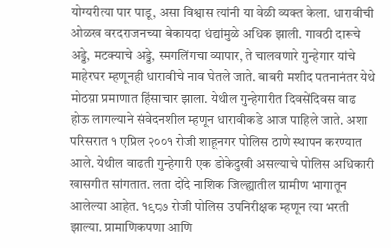योग्यरीत्या पार पाडू, असा विश्वास त्यांनी या वेळी व्यक्त केला. धारावीची ओळख वरदराजनच्या बेकायदा धंद्यांमुळे अधिक झाली. गावठी दारूचे अड्डे, मटक्याचे अड्डे, स्मगलिंगचा व्यापार, ते चालवणारे गुन्हेगार यांचे माहेरघर म्हणूनही धारावीचे नाव घेतले जाते. बाबरी मशीद पतनानंतर येथे मोठय़ा प्रमाणात हिंसाचार झाला. येथील गुन्हेगारीत दिवसेंदिवस वाढ होऊ लागल्याने संवेदनशील म्हणून धारावीकडे आज पाहिले जाते. अशा परिसरात १ एप्रिल २००१ रोजी शाहूनगर पोलिस ठाणे स्थापन करण्यात आले. येथील वाढती गुन्हेगारी एक डोकेदुखी असल्याचे पोलिस अधिकारी खासगीत सांगतात. लता दोंदे नाशिक जिल्ह्यातील ग्रामीण भागातून आलेल्या आहेत. १९८७ रोजी पोलिस उपनिरीक्षक म्हणून त्या भरती झाल्या. प्रामाणिकपणा आणि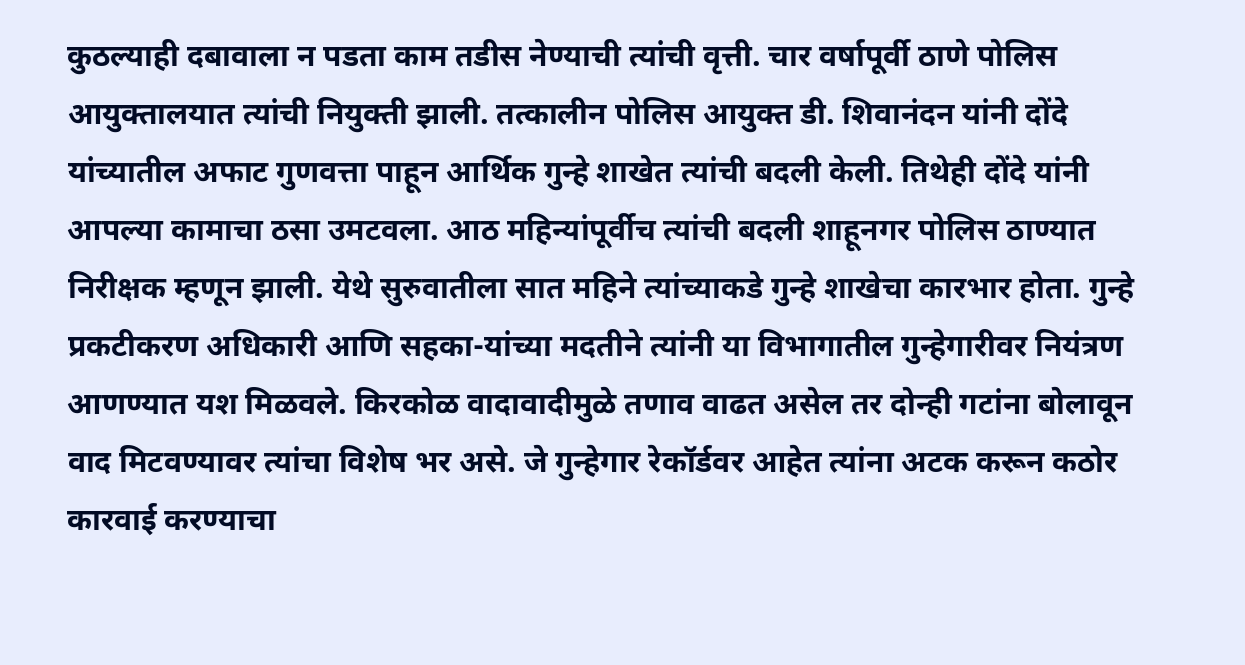कुठल्याही दबावाला न पडता काम तडीस नेण्याची त्यांची वृत्ती. चार वर्षापूर्वी ठाणे पोलिस आयुक्तालयात त्यांची नियुक्ती झाली. तत्कालीन पोलिस आयुक्त डी. शिवानंदन यांनी दोंदे यांच्यातील अफाट गुणवत्ता पाहून आर्थिक गुन्हे शाखेत त्यांची बदली केली. तिथेही दोंदे यांनी आपल्या कामाचा ठसा उमटवला. आठ महिन्यांपूर्वीच त्यांची बदली शाहूनगर पोलिस ठाण्यात निरीक्षक म्हणून झाली. येथे सुरुवातीला सात महिने त्यांच्याकडे गुन्हे शाखेचा कारभार होता. गुन्हे प्रकटीकरण अधिकारी आणि सहका-यांच्या मदतीने त्यांनी या विभागातील गुन्हेगारीवर नियंत्रण आणण्यात यश मिळवले. किरकोळ वादावादीमुळे तणाव वाढत असेल तर दोन्ही गटांना बोलावून वाद मिटवण्यावर त्यांचा विशेष भर असे. जे गुन्हेगार रेकॉर्डवर आहेत त्यांना अटक करून कठोर कारवाई करण्याचा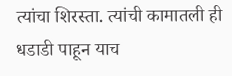त्यांचा शिरस्ता. त्यांची कामातली ही धडाडी पाहून याच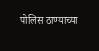पोलिस ठाण्याच्या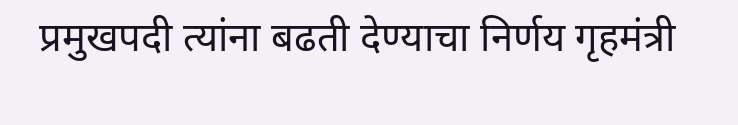प्रमुखपदी त्यांना बढती देण्याचा निर्णय गृहमंत्री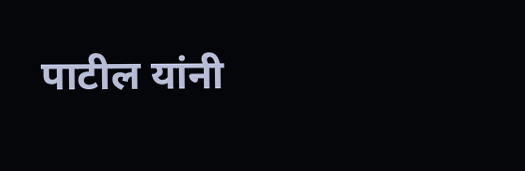पाटील यांनी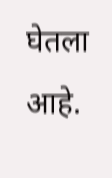घेतला आहे.